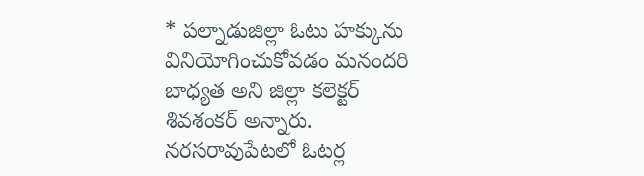* పల్నాడుజిల్లా ఓటు హక్కును వినియోగించుకోవడం మనందరి బాధ్యత అని జిల్లా కలెక్టర్ శివశంకర్ అన్నారు. నరసరావుపేటలో ఓటర్ల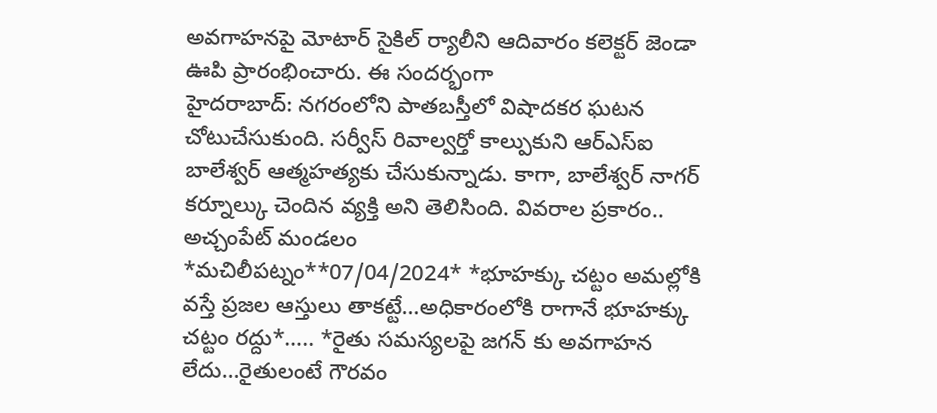అవగాహనపై మోటార్ సైకిల్ ర్యాలీని ఆదివారం కలెక్టర్ జెండా ఊపి ప్రారంభించారు. ఈ సందర్భంగా
హైదరాబాద్: నగరంలోని పాతబస్తీలో విషాదకర ఘటన చోటుచేసుకుంది. సర్వీస్ రివాల్వర్తో కాల్పుకుని ఆర్ఎస్ఐ బాలేశ్వర్ ఆత్మహత్యకు చేసుకున్నాడు. కాగా, బాలేశ్వర్ నాగర్ కర్నూల్కు చెందిన వ్యక్తి అని తెలిసింది. వివరాల ప్రకారం.. అచ్చంపేట్ మండలం
*మచిలీపట్నం**07/04/2024* *భూహక్కు చట్టం అమల్లోకి వస్తే ప్రజల ఆస్తులు తాకట్టే…అధికారంలోకి రాగానే భూహక్కు చట్టం రద్దు*….. *రైతు సమస్యలపై జగన్ కు అవగాహన లేదు…రైతులంటే గౌరవం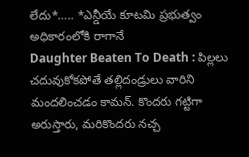లేదు*….. *ఎన్డీయే కూటమి ప్రభుత్వం అధికారంలోకి రాగానే
Daughter Beaten To Death : పిల్లలు చదువుకోకపోతే తల్లిదండ్రులు వారిని మందలించడం కామన్. కొందరు గట్టిగా అరుస్తారు, మరికొందరు నచ్చ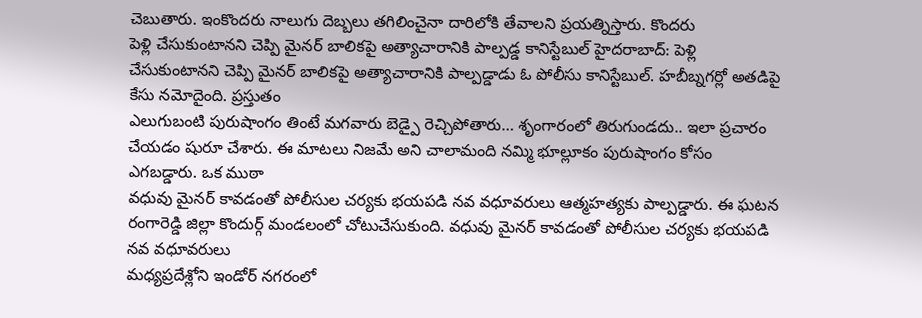చెబుతారు. ఇంకొందరు నాలుగు దెబ్బలు తగిలించైనా దారిలోకి తేవాలని ప్రయత్నిస్తారు. కొందరు
పెళ్లి చేసుకుంటానని చెప్పి మైనర్ బాలికపై అత్యాచారానికి పాల్పడ్డ కానిస్టేబుల్ హైదరాబాద్: పెళ్లి చేసుకుంటానని చెప్పి మైనర్ బాలికపై అత్యాచారానికి పాల్పడ్డాడు ఓ పోలీసు కానిస్టేబుల్. హబీబ్నగర్లో అతడిపై కేసు నమోదైంది. ప్రస్తుతం
ఎలుగుబంటి పురుషాంగం తింటే మగవారు బెడ్పై రెచ్చిపోతారు… శృంగారంలో తిరుగుండదు.. ఇలా ప్రచారం చేయడం షురూ చేశారు. ఈ మాటలు నిజమే అని చాలామంది నమ్మి భూల్లూకం పురుషాంగం కోసం ఎగబడ్డారు. ఒక ముఠా
వధువు మైనర్ కావడంతో పోలీసుల చర్యకు భయపడి నవ వధూవరులు ఆత్మహత్యకు పాల్పడ్డారు. ఈ ఘటన రంగారెడ్డి జిల్లా కొందుర్గ్ మండలంలో చోటుచేసుకుంది. వధువు మైనర్ కావడంతో పోలీసుల చర్యకు భయపడి నవ వధూవరులు
మధ్యప్రదేశ్లోని ఇండోర్ నగరంలో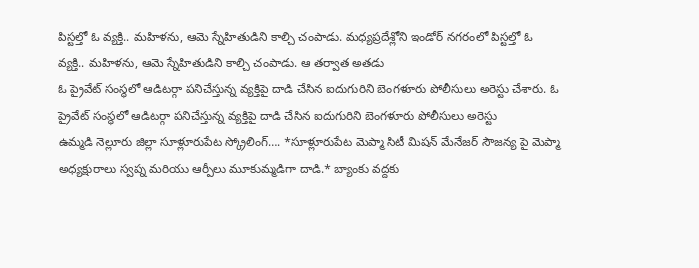పిస్టల్తో ఓ వ్యక్తి.. మహిళను, ఆమె స్నేహితుడిని కాల్చి చంపాడు. మధ్యప్రదేశ్లోని ఇండోర్ నగరంలో పిస్టల్తో ఓ వ్యక్తి.. మహిళను, ఆమె స్నేహితుడిని కాల్చి చంపాడు. ఆ తర్వాత అతడు
ఓ ప్రైవేట్ సంస్థలో ఆడిటర్గా పనిచేస్తున్న వ్యక్తిపై దాడి చేసిన ఐదుగురిని బెంగళూరు పోలీసులు అరెస్టు చేశారు. ఓ ప్రైవేట్ సంస్థలో ఆడిటర్గా పనిచేస్తున్న వ్యక్తిపై దాడి చేసిన ఐదుగురిని బెంగళూరు పోలీసులు అరెస్టు
ఉమ్మడి నెల్లూరు జిల్లా సూళ్లూరుపేట స్క్రోలింగ్…. *సూళ్లూరుపేట మెప్మా సిటీ మిషన్ మేనేజర్ సౌజన్య పై మెప్మా అధ్యక్షురాలు స్వప్న మరియు ఆర్పీలు మూకుమ్మడిగా దాడి.* బ్యాంకు వద్దకు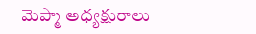మెప్మా అధ్యక్షురాలు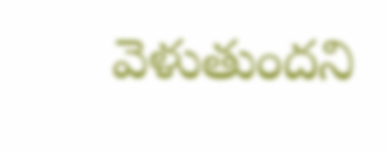వెళుతుందని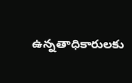ఉన్నతాధికారులకు